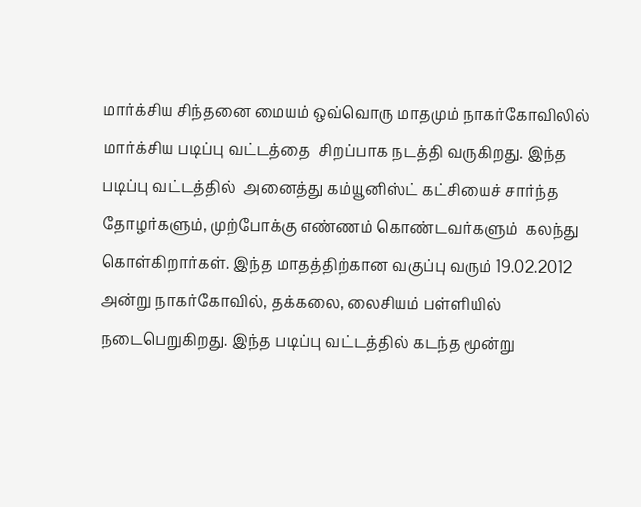மார்க்சிய சிந்தனை மையம் ஒவ்வொரு மாதமும் நாகர்கோவிலில் மார்க்சிய படிப்பு வட்டத்தை  சிறப்பாக நடத்தி வருகிறது. இந்த படிப்பு வட்டத்தில்  அனைத்து கம்யூனிஸ்ட் கட்சியைச் சார்ந்த தோழர்களும், முற்போக்கு எண்ணம் கொண்டவர்களும்  கலந்து கொள்கிறார்கள். இந்த மாதத்திற்கான வகுப்பு வரும் 19.02.2012 அன்று நாகர்கோவில், தக்கலை, லைசியம் பள்ளியில் நடைபெறுகிறது. இந்த படிப்பு வட்டத்தில் கடந்த மூன்று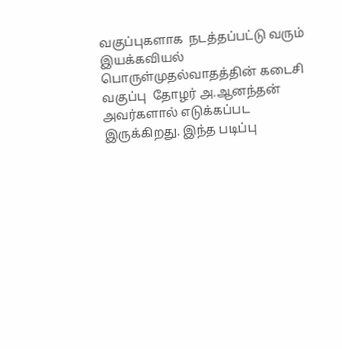வகுப்புகளாக  நடத்தப்பட்டு வரும் இயக்கவியல் பொருள்முதல்வாதத்தின் கடைசி வகுப்பு  தோழர் அ.ஆனந்தன் அவர்களால் எடுக்கப்பட இருக்கிறது. இந்த படிப்பு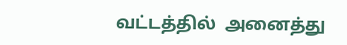வட்டத்தில்  அனைத்து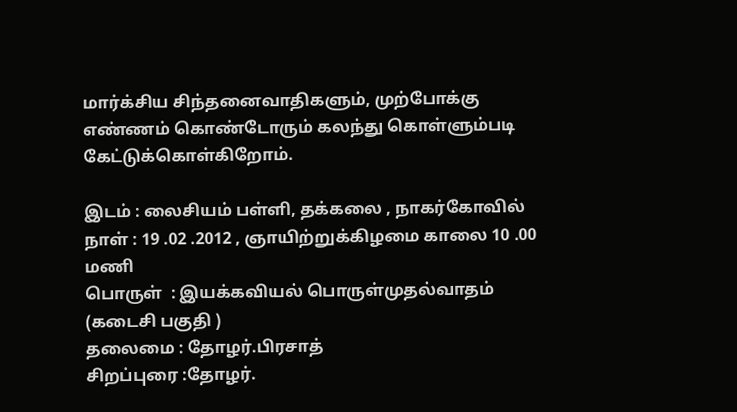மார்க்சிய சிந்தனைவாதிகளும், முற்போக்கு எண்ணம் கொண்டோரும் கலந்து கொள்ளும்படி கேட்டுக்கொள்கிறோம்.

இடம் : லைசியம் பள்ளி, தக்கலை , நாகர்கோவில்
நாள் : 19 .02 .2012 , ஞாயிற்றுக்கிழமை காலை 10 .00 மணி
பொருள்  : இயக்கவியல் பொருள்முதல்வாதம் (கடைசி பகுதி )
தலைமை : தோழர்.பிரசாத்
சிறப்புரை :தோழர்.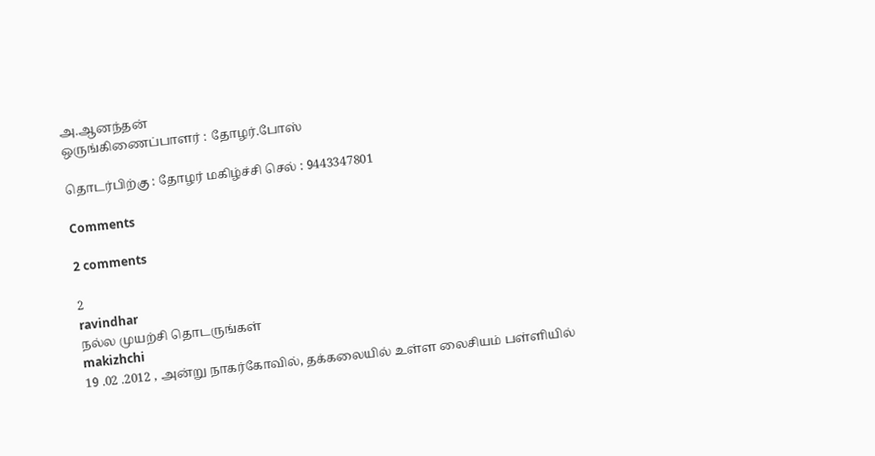அ.ஆனந்தன்
ஒருங்கிணைப்பாளர் : தோழர்.போஸ்

தொடர்பிற்கு : தோழர் மகிழ்ச்சி செல் : 9443347801

Comments

2 comments

2
ravindhar
நல்ல முயற்சி தொடருங்கள்
makizhchi
19 .02 .2012 , அன்று நாகர்கோவில், தக்கலையில் உள்ள லைசியம் பள்ளியில்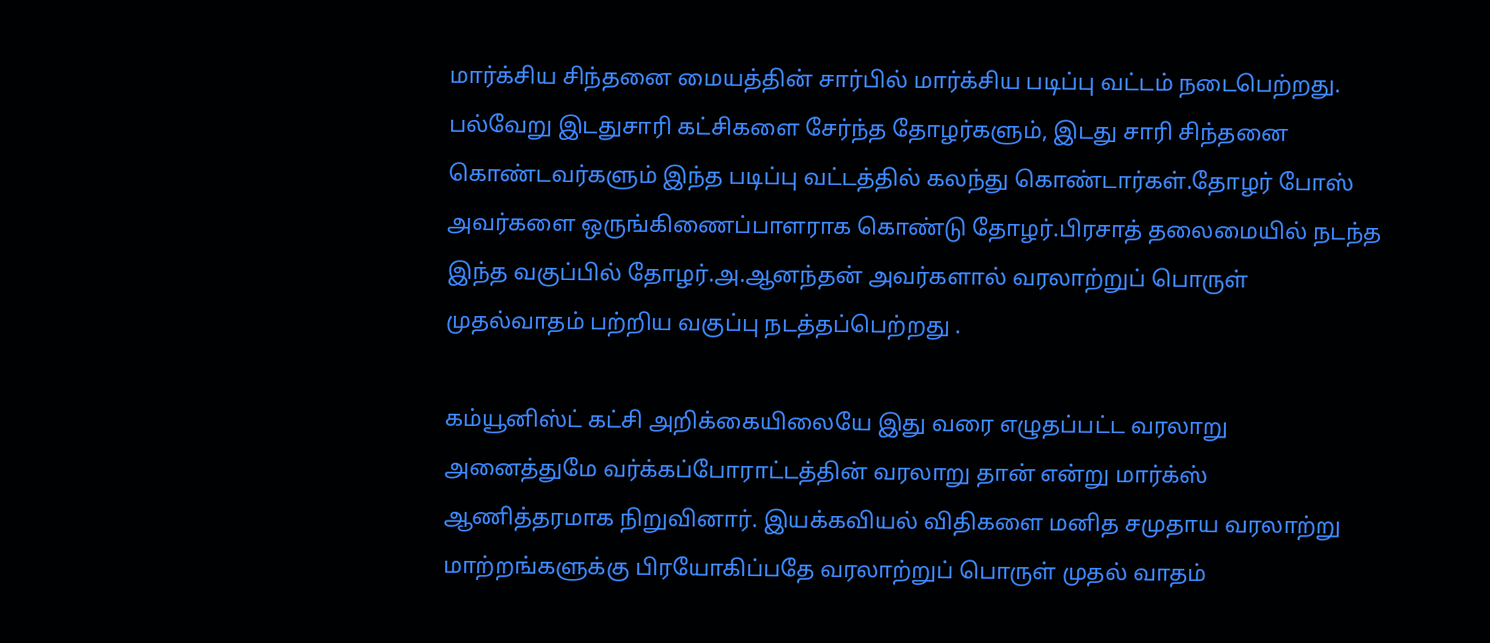மார்க்சிய சிந்தனை மையத்தின் சார்பில் மார்க்சிய படிப்பு வட்டம் நடைபெற்றது. பல்வேறு இடதுசாரி கட்சிகளை சேர்ந்த தோழர்களும், இடது சாரி சிந்தனை கொண்டவர்களும் இந்த படிப்பு வட்டத்தில் கலந்து கொண்டார்கள்.தோழர் போஸ் அவர்களை ஒருங்கிணைப்பாளராக கொண்டு தோழர்.பிரசாத் தலைமையில் நடந்த இந்த வகுப்பில் தோழர்.அ.ஆனந்தன் அவர்களால் வரலாற்றுப் பொருள் முதல்வாதம் பற்றிய வகுப்பு நடத்தப்பெற்றது .

கம்யூனிஸ்ட் கட்சி அறிக்கையிலையே இது வரை எழுதப்பட்ட வரலாறு அனைத்துமே வர்க்கப்போராட்டத்தின் வரலாறு தான் என்று மார்க்ஸ் ஆணித்தரமாக நிறுவினார். இயக்கவியல் விதிகளை மனித சமுதாய வரலாற்று மாற்றங்களுக்கு பிரயோகிப்பதே வரலாற்றுப் பொருள் முதல் வாதம்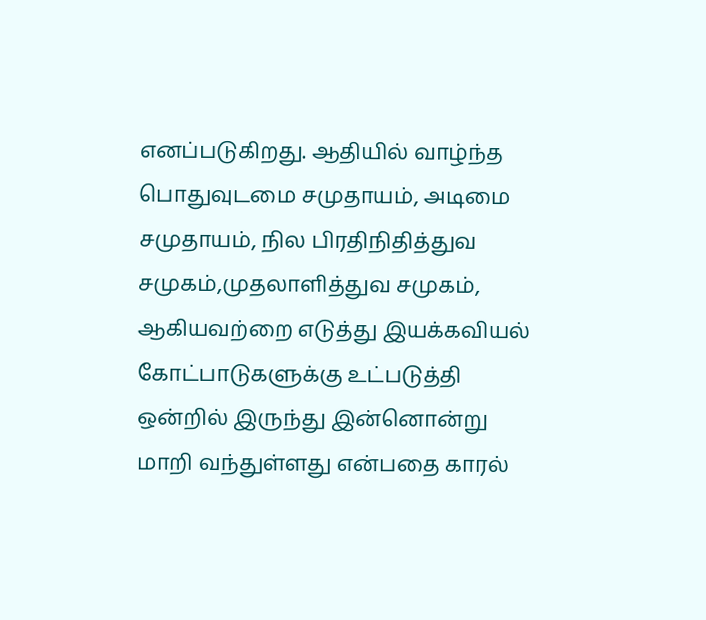எனப்படுகிறது. ஆதியில் வாழ்ந்த பொதுவுடமை சமுதாயம், அடிமை சமுதாயம், நில பிரதிநிதித்துவ சமுகம்,முதலாளித்துவ சமுகம், ஆகியவற்றை எடுத்து இயக்கவியல் கோட்பாடுகளுக்கு உட்படுத்தி ஒன்றில் இருந்து இன்னொன்று மாறி வந்துள்ளது என்பதை காரல்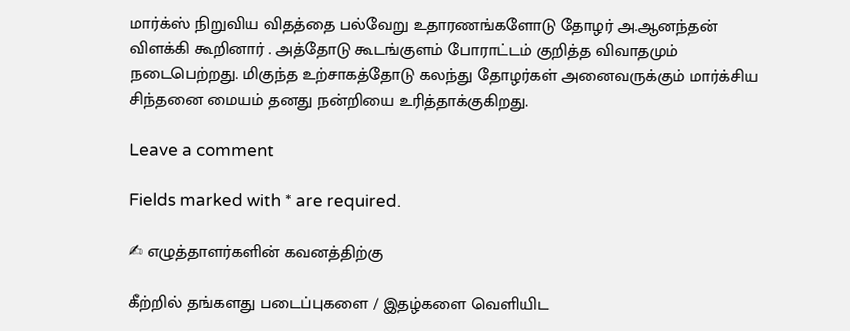மார்க்ஸ் நிறுவிய விதத்தை பல்வேறு உதாரணங்களோடு தோழர் அ.ஆனந்தன் விளக்கி கூறினார் . அத்தோடு கூடங்குளம் போராட்டம் குறித்த விவாதமும் நடைபெற்றது. மிகுந்த உற்சாகத்தோடு கலந்து தோழர்கள் அனைவருக்கும் மார்க்சிய சிந்தனை மையம் தனது நன்றியை உரித்தாக்குகிறது.

Leave a comment

Fields marked with * are required.

✍ எழுத்தாளர்களின் கவனத்திற்கு

கீற்றில் தங்களது படைப்புகளை / இதழ்களை வெளியிட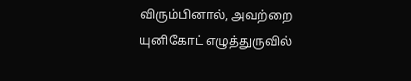விரும்பினால், அவற்றை யுனிகோட் எழுத்துருவில்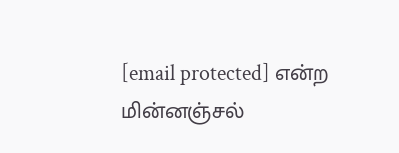[email protected] என்ற மின்னஞ்சல்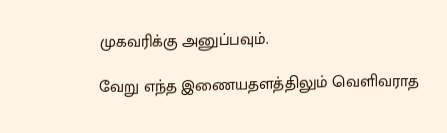முகவரிக்கு அனுப்பவும்.

வேறு எந்த இணையதளத்திலும் வெளிவராத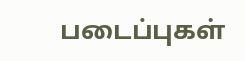படைப்புகள்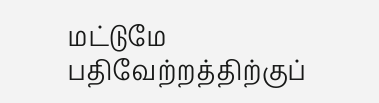மட்டுமே பதிவேற்றத்திற்குப்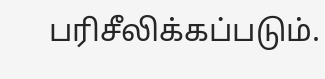பரிசீலிக்கப்படும்.